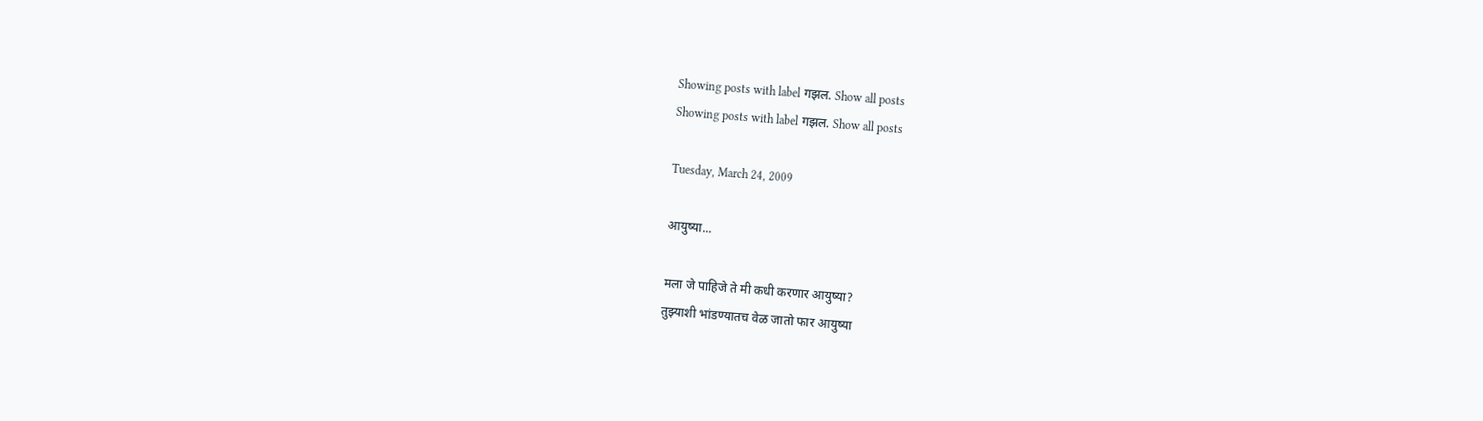Showing posts with label गझल. Show all posts
Showing posts with label गझल. Show all posts

Tuesday, March 24, 2009

आयुष्या...

मला जे पाहिजे ते मी कधी करणार आयुष्या?
तुझ्याशी भांडण्यातच वेळ जातो फार आयुष्या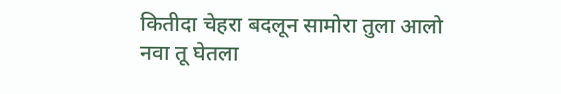कितीदा चेहरा बदलून सामोरा तुला आलो
नवा तू घेतला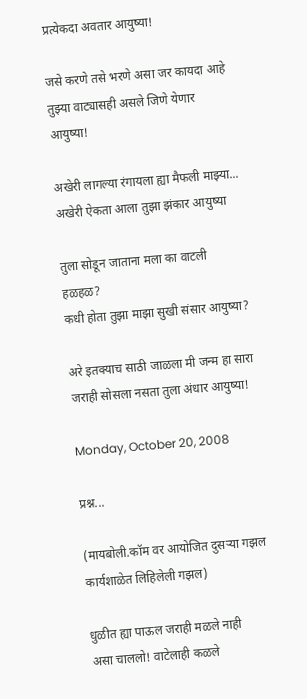प्रत्येकदा अवतार आयुष्या!

जसे करणे तसे भरणे असा जर कायदा आहे
तुझ्या वाट्यासही असले जिणे येणार आयुष्या!

अखेरी लागल्या रंगायला ह्या मैफली माझ्या...
अखेरी ऐकता आला तुझा झंकार आयुष्या

तुला सोडून जाताना मला का वाटली हळहळ?
कधी होता तुझा माझा सुखी संसार आयुष्या?

अरे इतक्याच साठी जाळला मी जन्म हा सारा
जराही सोसला नसता तुला अंधार आयुष्या!

Monday, October 20, 2008

प्रश्न...

(मायबोली.कॉम वर आयोजित दुसर्‍या गझल कार्यशाळेत लिहिलेली गझल)

धुळीत ह्या पाऊल जराही मळले नाही
असा चाललो! वाटेलाही कळले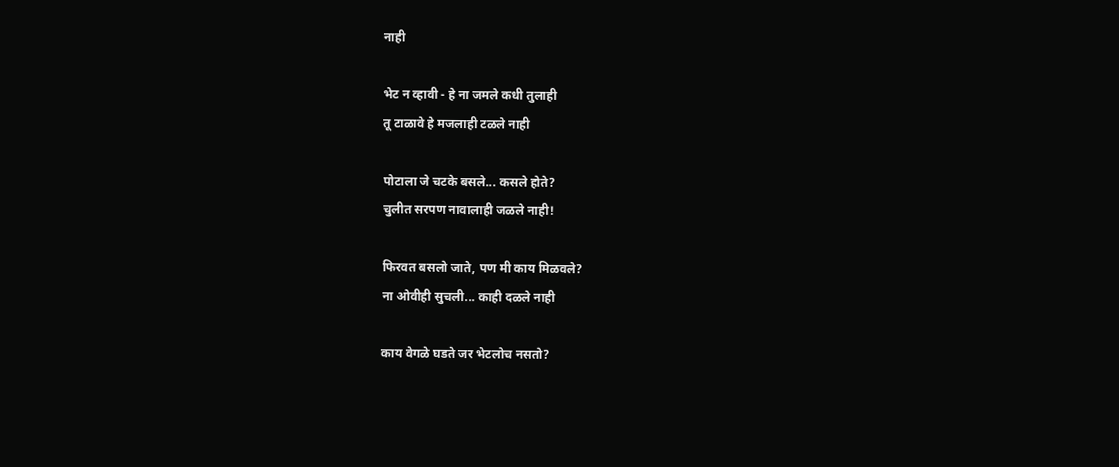नाही

भेट न व्हावी - हे ना जमले कधी तुलाही
तू टाळावे हे मजलाही टळले नाही

पोटाला जे चटके बसले... कसले होते?
चुलीत सरपण नावालाही जळले नाही!

फिरवत बसलो जाते, पण मी काय मिळवले?
ना ओवीही सुचली... काही दळले नाही

काय वेगळे घडते जर भेटलोच नसतो?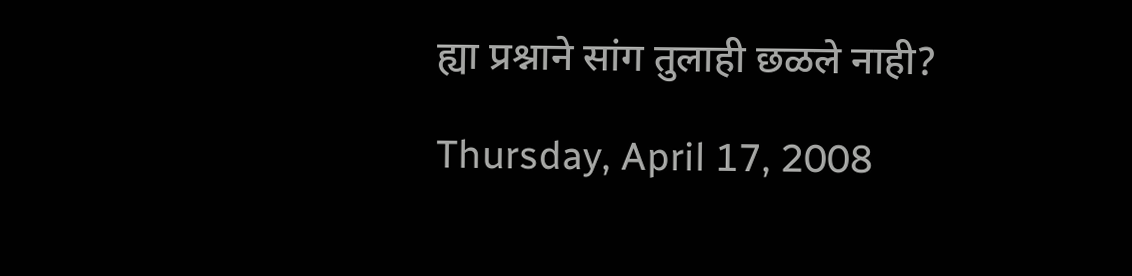ह्या प्रश्नाने सांग तुलाही छळले नाही?

Thursday, April 17, 2008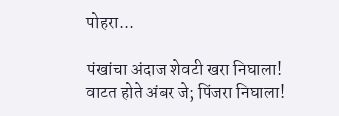पोहरा...

पंखांचा अंदाज शेवटी खरा निघाला!
वाटत होते अंबर जे; पिंजरा निघाला!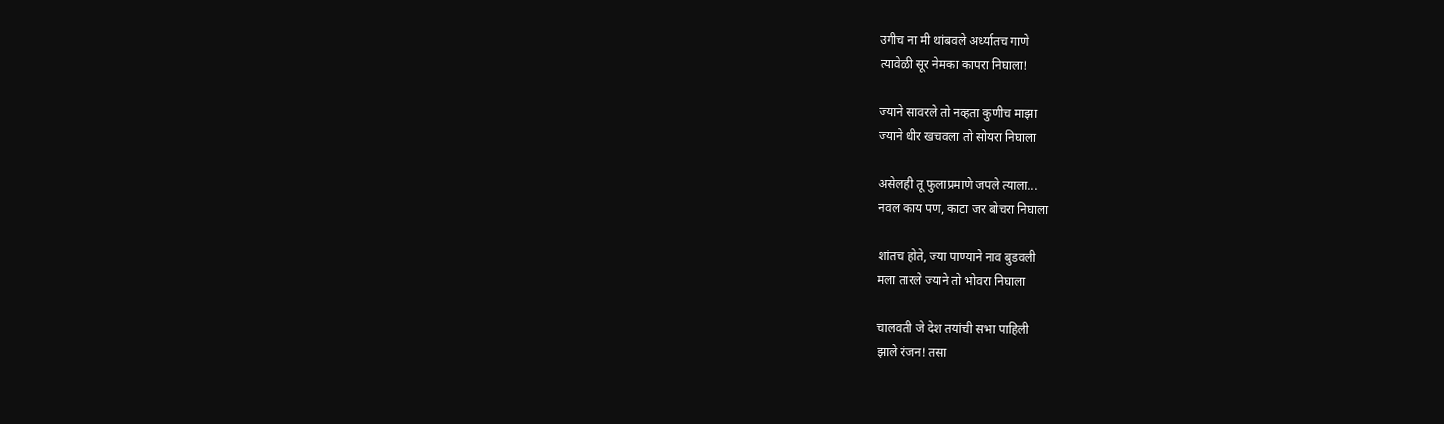उगीच ना मी थांबवले अर्ध्यातच गाणे
त्यावेळी सूर नेमका कापरा निघाला!

ज्याने सावरले तो नव्हता कुणीच माझा
ज्याने धीर खचवला तो सोयरा निघाला

असेलही तू फुलाप्रमाणे जपले त्याला...
नवल काय पण, काटा जर बोचरा निघाला

शांतच होते, ज्या पाण्याने नाव बुडवली
मला तारले ज्याने तो भोवरा निघाला

चालवती जे देश तयांची सभा पाहिली
झाले रंजन! तसा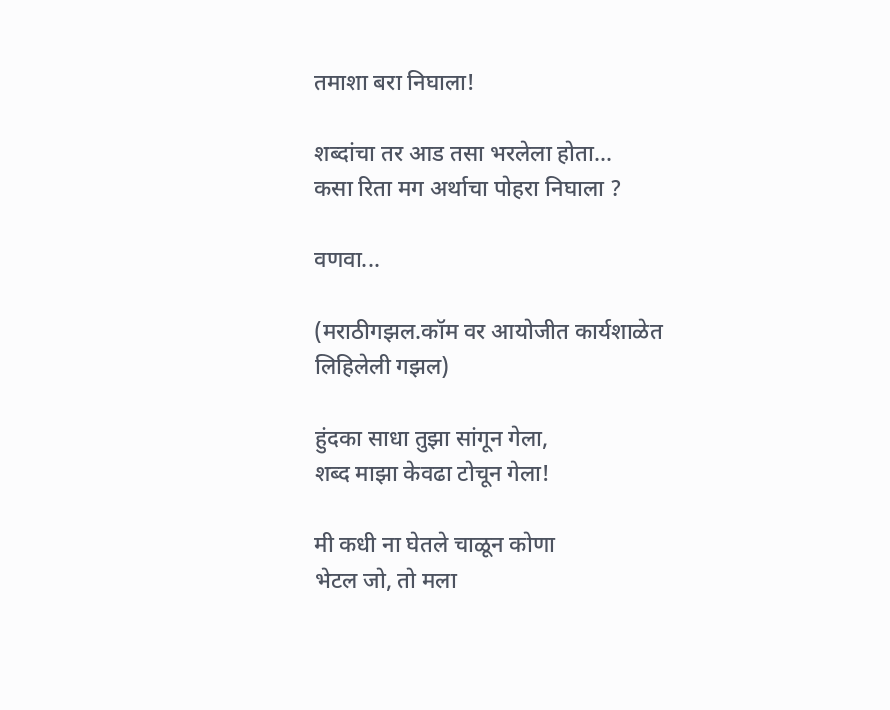तमाशा बरा निघाला!

शब्दांचा तर आड तसा भरलेला होता...
कसा रिता मग अर्थाचा पोहरा निघाला ?

वणवा...

(मराठीगझल.कॉम वर आयोजीत कार्यशाळेत लिहिलेली गझल)

हुंदका साधा तुझा सांगून गेला,
शब्द माझा केवढा टोचून गेला!

मी कधी ना घेतले चाळून कोणा
भेटल जो, तो मला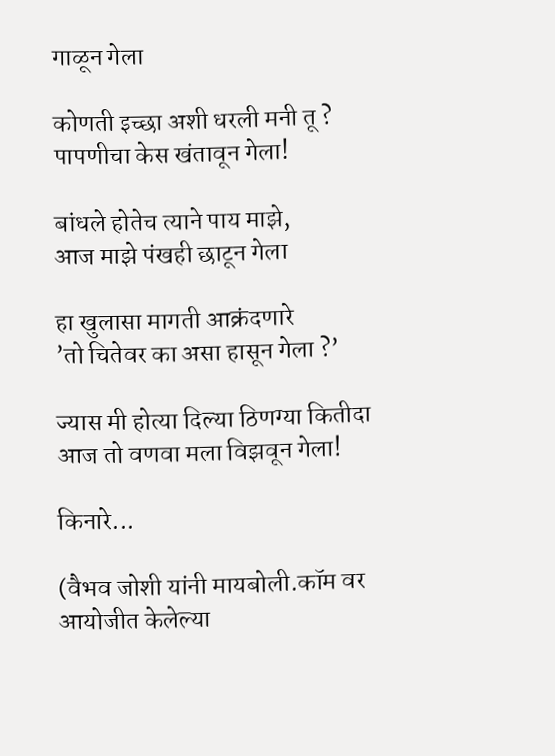गाळून गेला

कोणती इच्छा अशी धरली मनी तू ?
पापणीचा केस खंतावून गेला!

बांधले होतेच त्याने पाय माझे,
आज माझे पंखही छाटून गेला

हा खुलासा मागती आक्रंदणारे
’तो चितेवर का असा हासून गेला ?’

ज्यास मी होत्या दिल्या ठिणग्या कितीदा
आज तो वणवा मला विझवून गेला!

किनारे...

(वैभव जोशी यांनी मायबोली.कॉम वर आयोजीत केलेल्या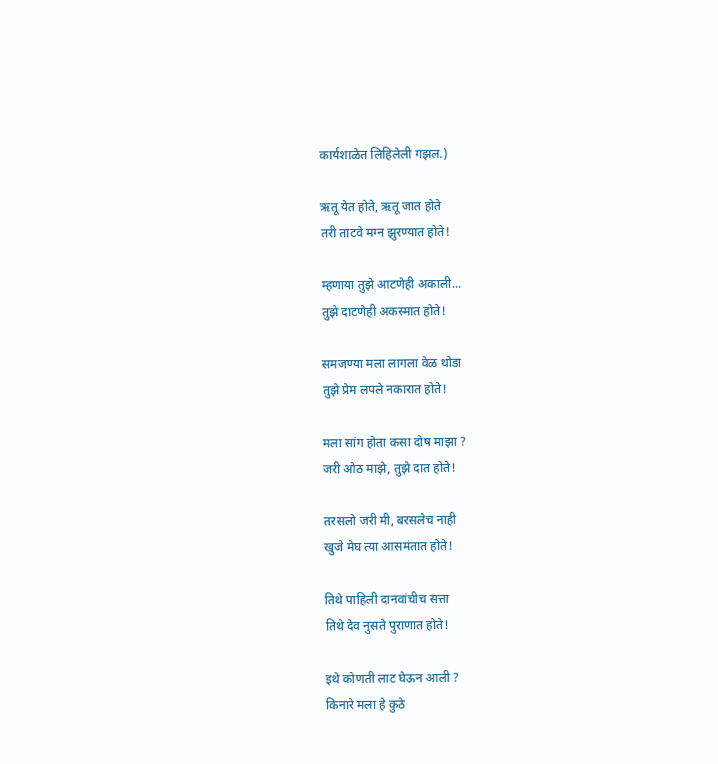कार्यशाळेत लिहिलेली गझल.)

ऋतू येत होते, ऋतू जात होते
तरी ताटवे मग्न झुरण्यात होते!

म्हणाया तुझे आटणेही अकाली...
तुझे दाटणेही अकस्मात होते!

समजण्या मला लागला वेळ थोडा
तुझे प्रेम लपले नकारात होते!

मला सांग होता कसा दोष माझा ?
जरी ओठ माझे, तुझे दात होते!

तरसलो जरी मी, बरसलेच नाही
खुजे मेघ त्या आसमंतात होते!

तिथे पाहिली दानवांचीच सत्ता
तिथे देव नुसते पुराणात होते!

इथे कोणती लाट घेऊन आली ?
किनारे मला हे कुठे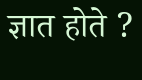ज्ञात होते ?